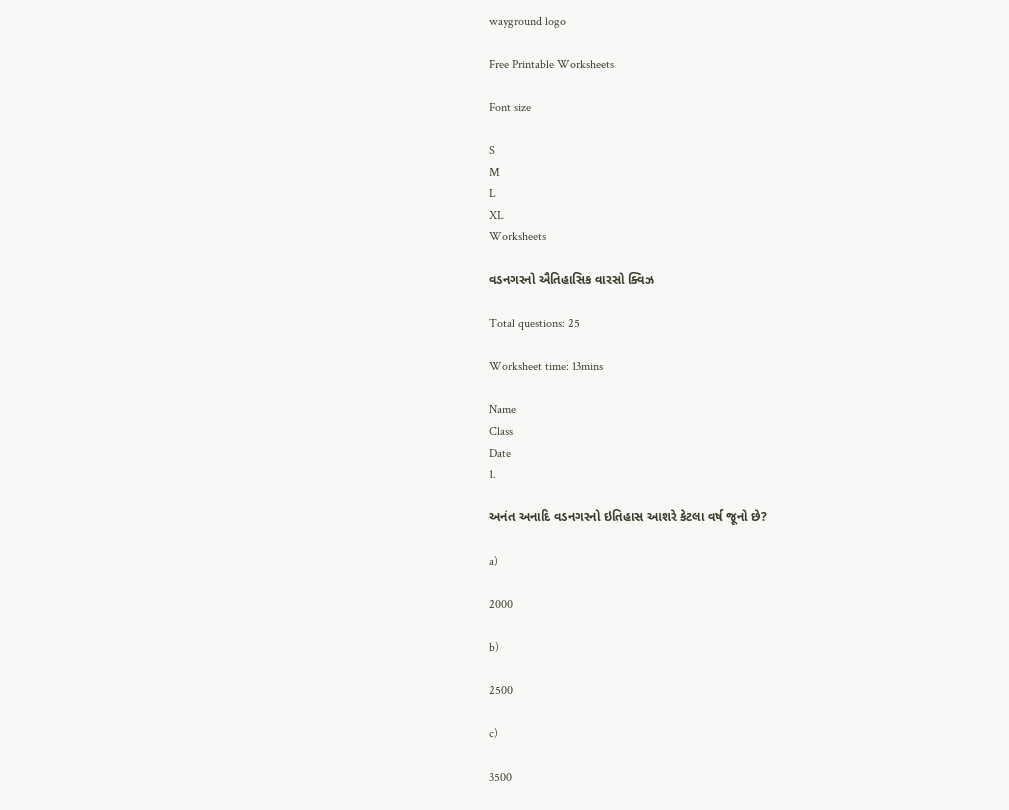wayground logo

Free Printable Worksheets

Font size

S
M
L
XL
Worksheets

વડનગરનો ઐતિહાસિક વારસો ક્વિઝ

Total questions: 25

Worksheet time: 13mins

Name
Class
Date
1.

અનંત અનાદિ વડનગરનો ઇતિહાસ આશરે કેટલા વર્ષ જૂનો છે?

a)

2000

b)

2500

c)

3500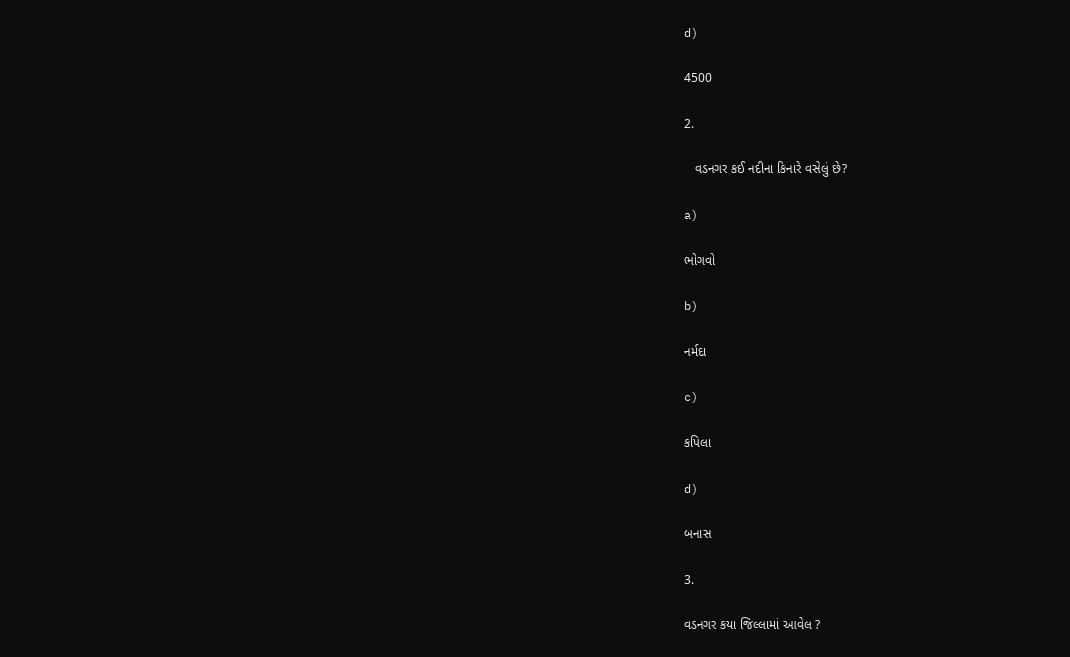d)

4500

2.

   વડનગર કઈ નદીના કિનારે વસેલું છે?

a)

ભોગવો

b)

નર્મદા

c)

કપિલા

d)

બનાસ

3.

વડનગર કયા જિલ્લામાં આવેલ ?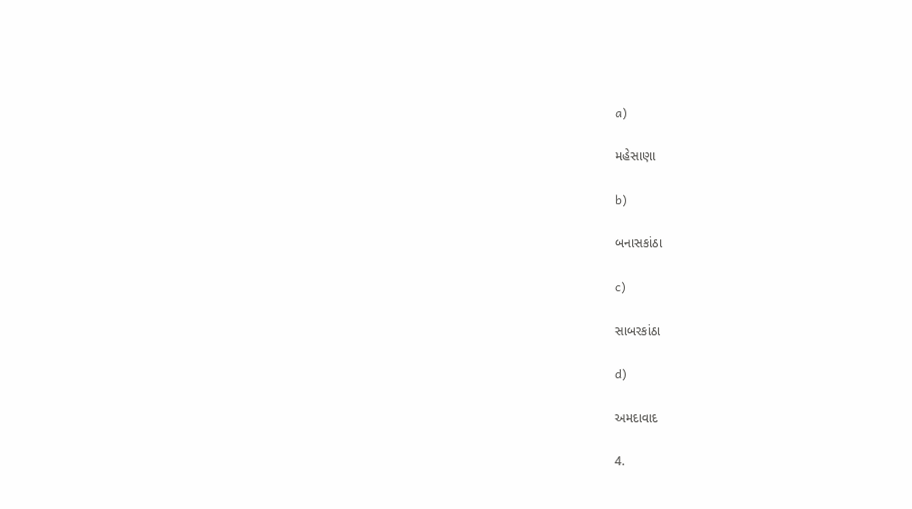a)

મહેસાણા

b)

બનાસકાંઠા

c)

સાબરકાંઠા

d)

અમદાવાદ

4.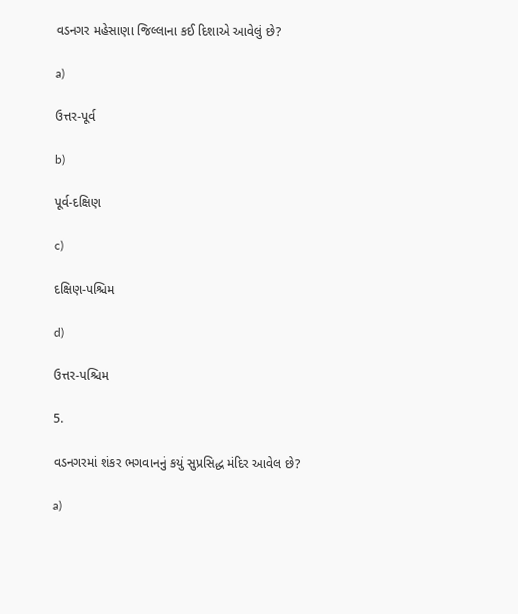વડનગર મહેસાણા જિલ્લાના કઈ દિશાએ આવેલું છે?

a)

ઉત્તર-પૂર્વ

b)

પૂર્વ-દક્ષિણ

c)

દક્ષિણ-પશ્ચિમ

d)

ઉત્તર-પશ્ચિમ

5.

વડનગરમાં શંકર ભગવાનનું કયું સુપ્રસિદ્ધ મંદિર આવેલ છે?

a)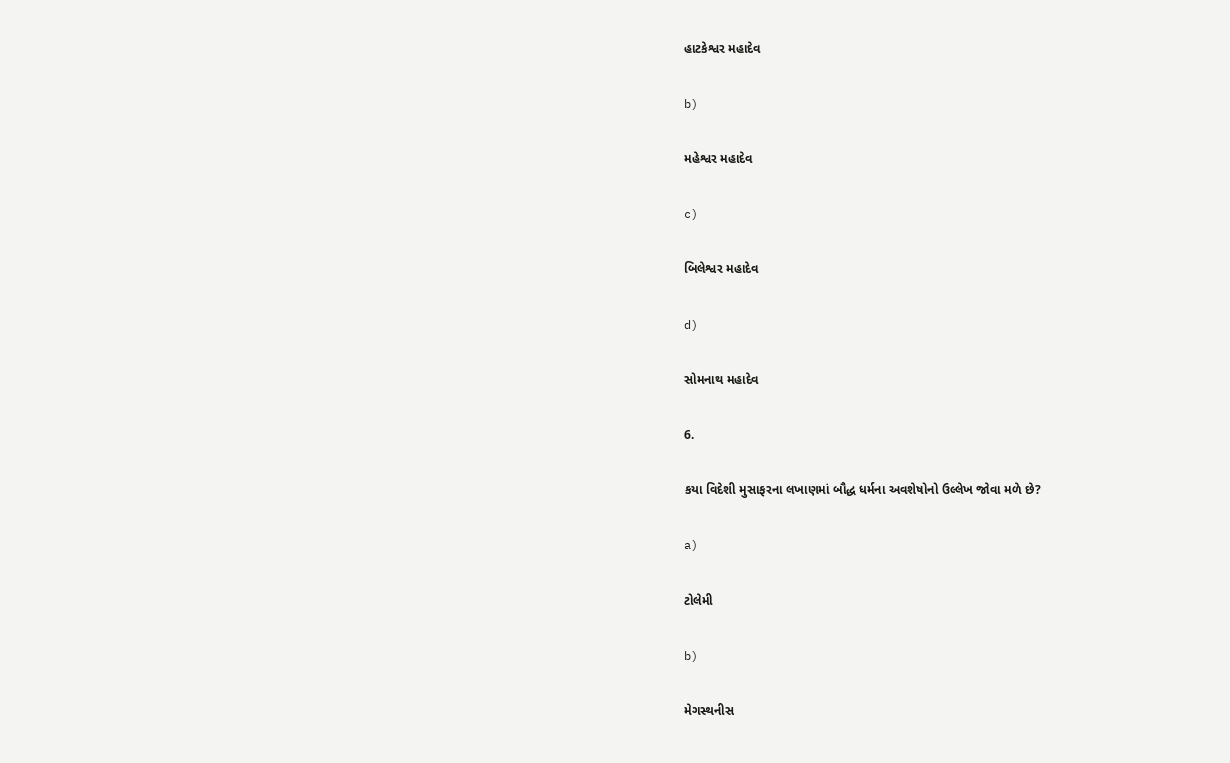હાટકેશ્વર મહાદેવ

b)

મહેશ્વર મહાદેવ

c)

બિલેશ્વર મહાદેવ

d)

સોમનાથ મહાદેવ

6.

કયા વિદેશી મુસાફરના લખાણમાં બૌદ્ધ ધર્મના અવશેષોનો ઉલ્લેખ જોવા મળે છે?

a)

ટોલેમી

b)

મેગસ્થનીસ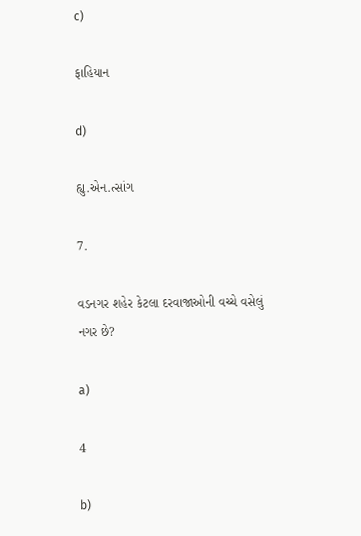c)

ફાહિયાન

d)

હ્યુ.એન.ત્સાંગ

7.

વડનગર શહેર કેટલા દરવાજાઓની વચ્ચે વસેલું નગર છે?

a)

4

b)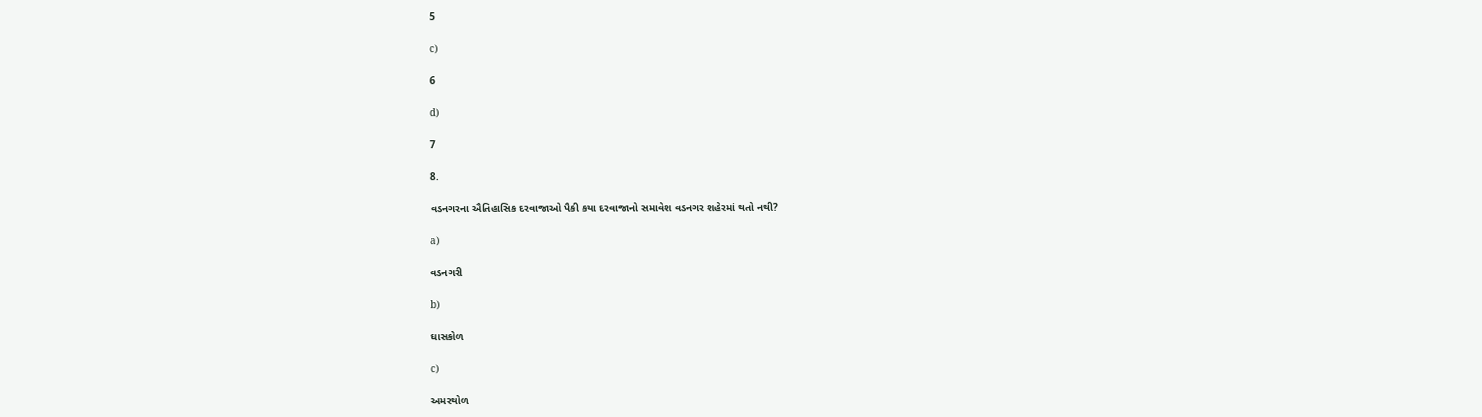5

c)

6

d)

7

8.

વડનગરના ઐતિહાસિક દરવાજાઓ પૈકી કયા દરવાજાનો સમાવેશ વડનગર શહેરમાં થતો નથી?

a)

વડનગરી

b)

ઘાસકોળ

c)

અમરથોળ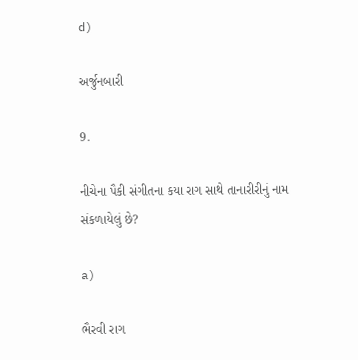d)

અર્જુનબારી

9.

નીચેના પૈકી સંગીતના કયા રાગ સાથે તાનારીરીનું નામ સંકળાયેલું છે?

a)

ભૈરવી રાગ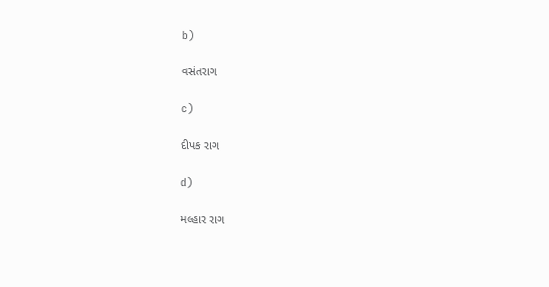b)

વસંતરાગ

c)

દીપક રાગ

d)

મલ્હાર રાગ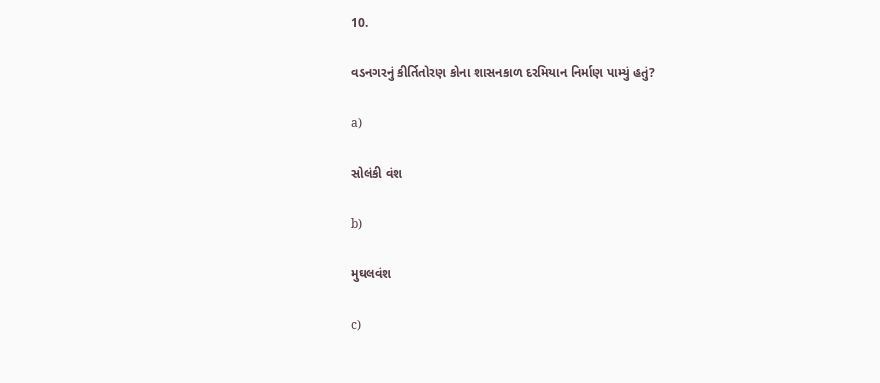10.

વડનગરનું કીર્તિતોરણ કોના શાસનકાળ દરમિયાન નિર્માણ પામ્યું હતું?

a)

સોલંકી વંશ

b)

મુઘલવંશ

c)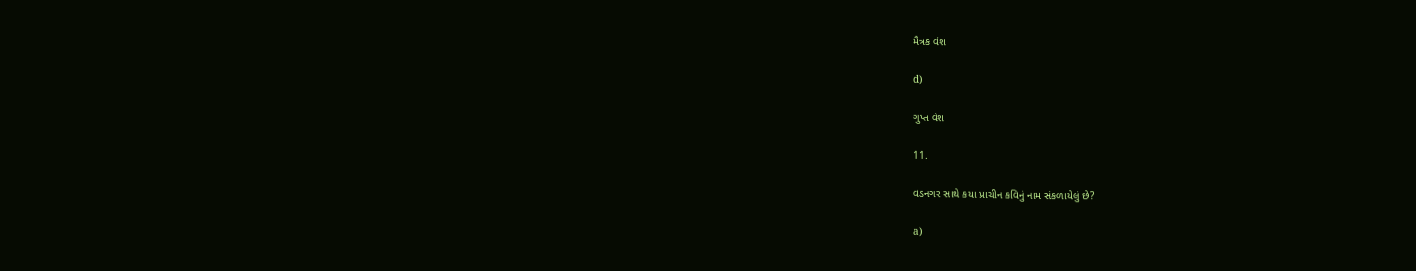મૈત્રક વંશ

d)

ગુપ્ત વંશ

11.

વડનગર સાથે કયા પ્રાચીન કવિનું નામ સંકળાયેલું છે?

a)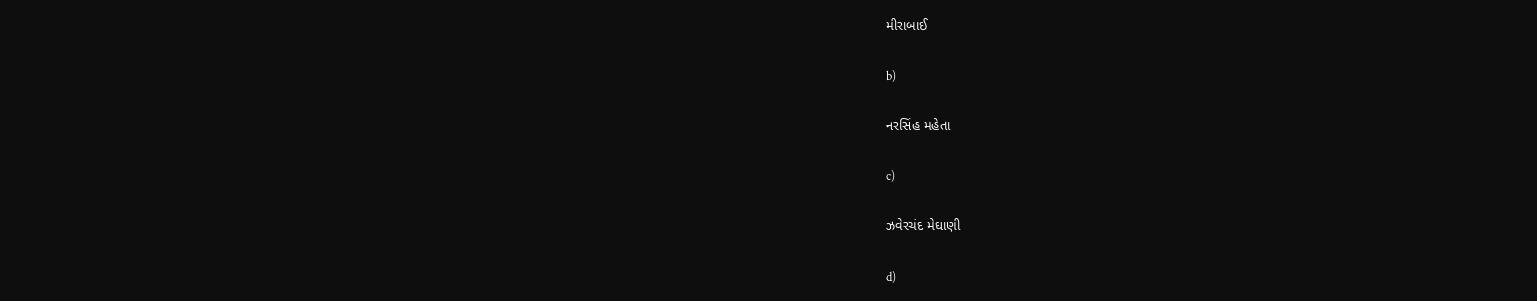મીરાબાઈ

b)

નરસિંહ મહેતા

c)

ઝવેરચંદ મેઘાણી

d)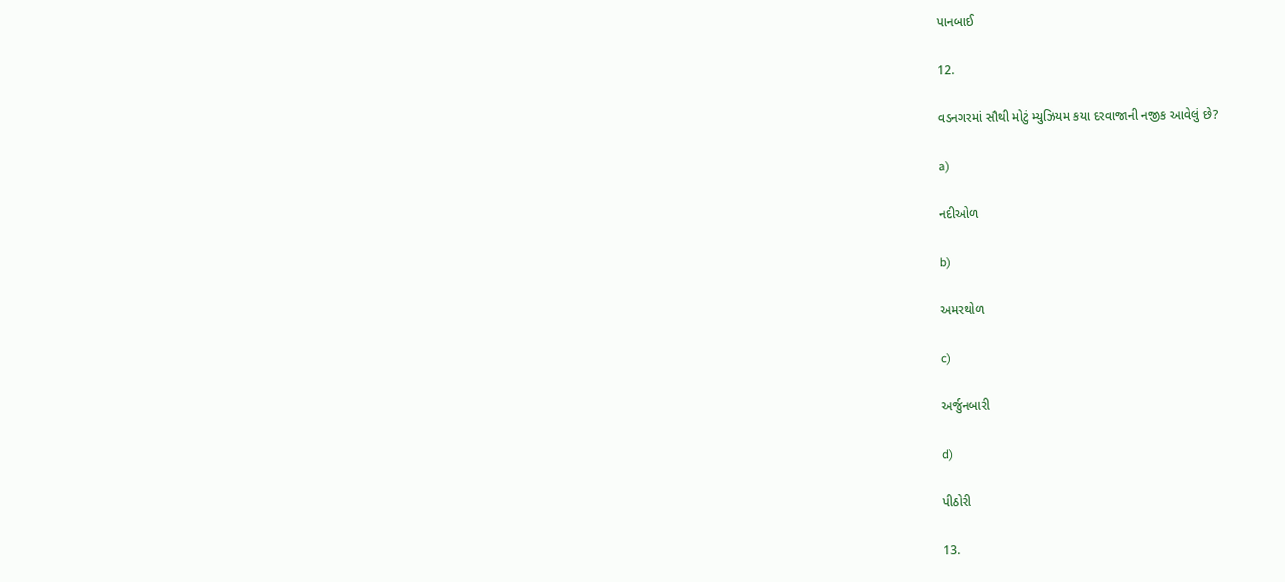પાનબાઈ

12.

વડનગરમાં સૌથી મોટું મ્યુઝિયમ કયા દરવાજાની નજીક આવેલું છે?

a)

નદીઓળ

b)

અમરથોળ

c)

અર્જુનબારી

d)

પીઠોરી

13.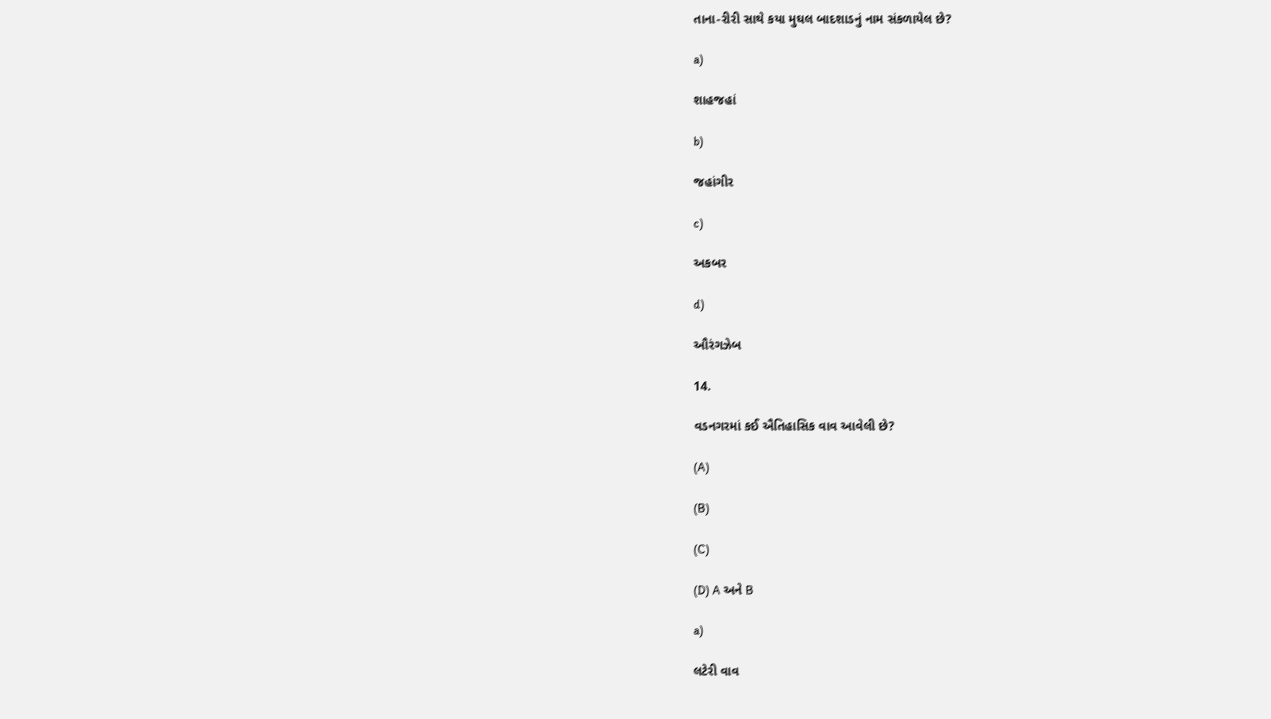તાના-રીરી સાથે કયા મુઘલ બાદશાડનું નામ સંકળાયેલ છે?

a)

શાહજહાં

b)

જહાંગીર

c)

અકબર

d)

ઔરંગઝેબ

14.

વડનગરમાં કઈ ઐતિહાસિક વાવ આવેલી છે?

(A)

(B)

(C)

(D) A અને B

a)

લટેરી વાવ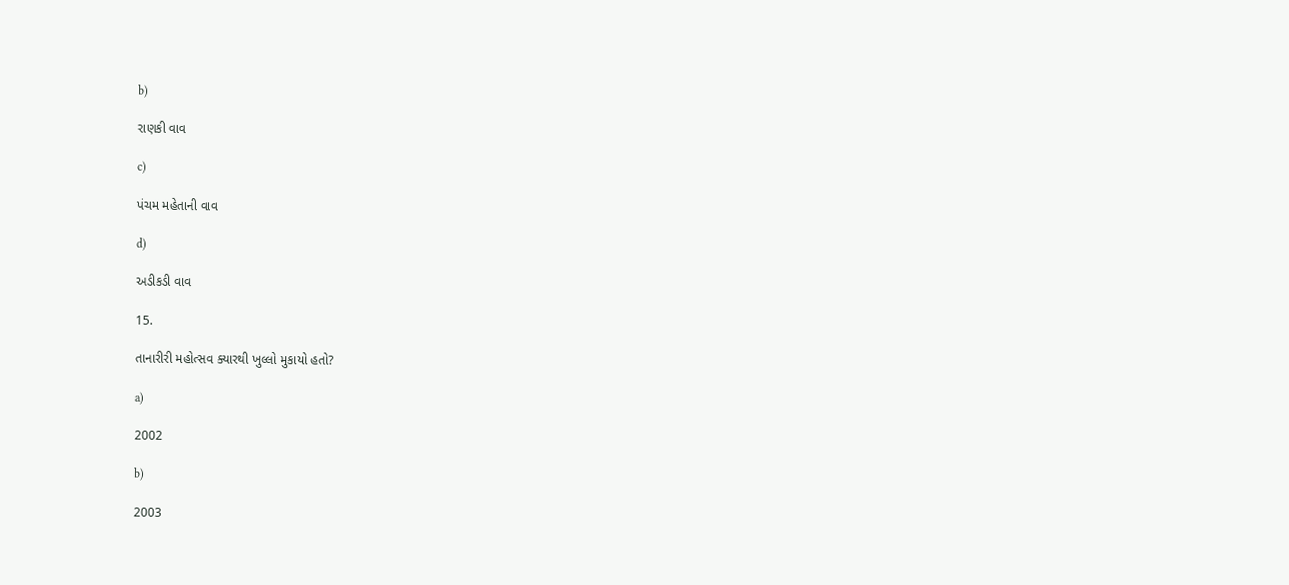b)

રાણકી વાવ

c)

પંચમ મહેતાની વાવ

d)

અડીકડી વાવ

15.

તાનારીરી મહોત્સવ ક્યારથી ખુલ્લો મુકાયો હતો?

a)

2002

b)

2003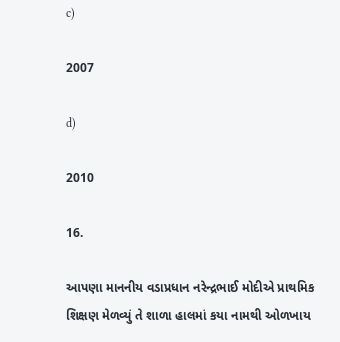c)

2007

d)

2010

16.

આપણા માનનીય વડાપ્રધાન નરેન્દ્રભાઈ મોદીએ પ્રાથમિક શિક્ષણ મેળવ્યું તે શાળા હાલમાં કયા નામથી ઓળખાય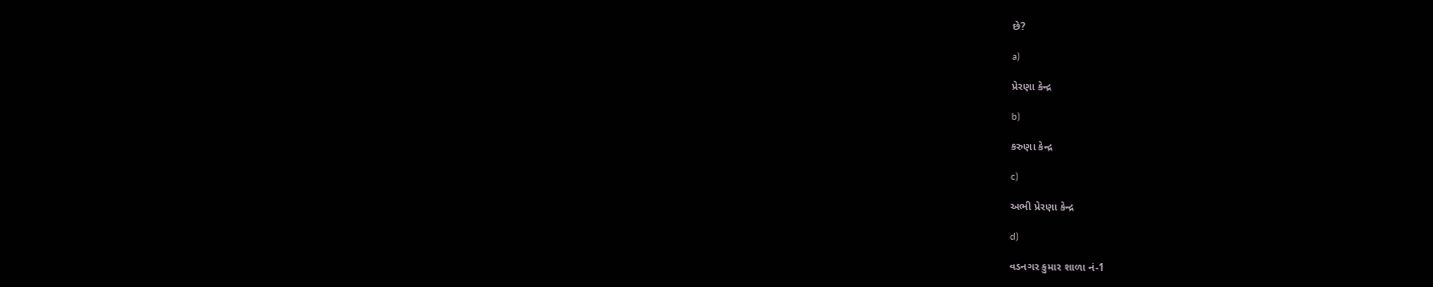છે?

a)

પ્રેરણા કેન્દ્ર

b)

કરુણા કેન્દ્ર

c)

અભી પ્રેરણા કેન્દ્ર

d)

વડનગર કુમાર શાળા નં-1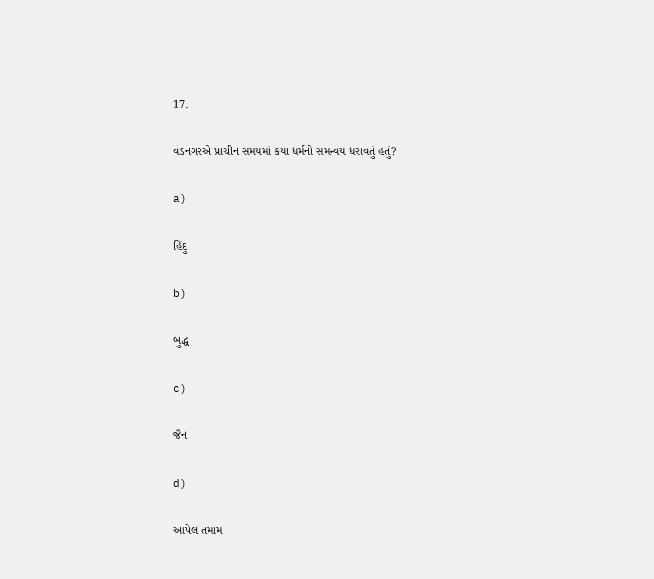17.

વડનગરએ પ્રાચીન સમયમાં કયા ધર્મનો સમન્વય ધરાવતું હતું?

a)

હિંદુ

b)

બુદ્ધ

c)

જૈન

d)

આપેલ તમામ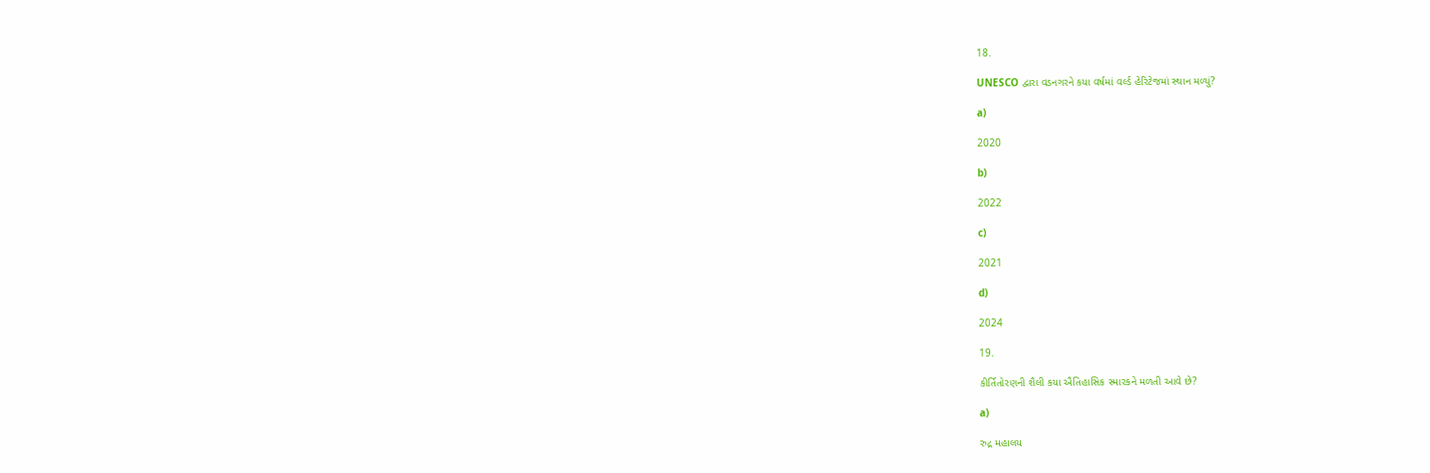18.

UNESCO દ્વારા વડનગરને કયા વર્ષમાં વર્લ્ડ હેરિટેજમાં સ્થાન મળ્યું?

a)

2020

b)

2022

c)

2021

d)

2024

19.

કીર્તિતોરણની શૈલી કયા ઐતિહાસિક સ્મારકને મળતી આવે છે?

a)

રુદ્ર મહાલય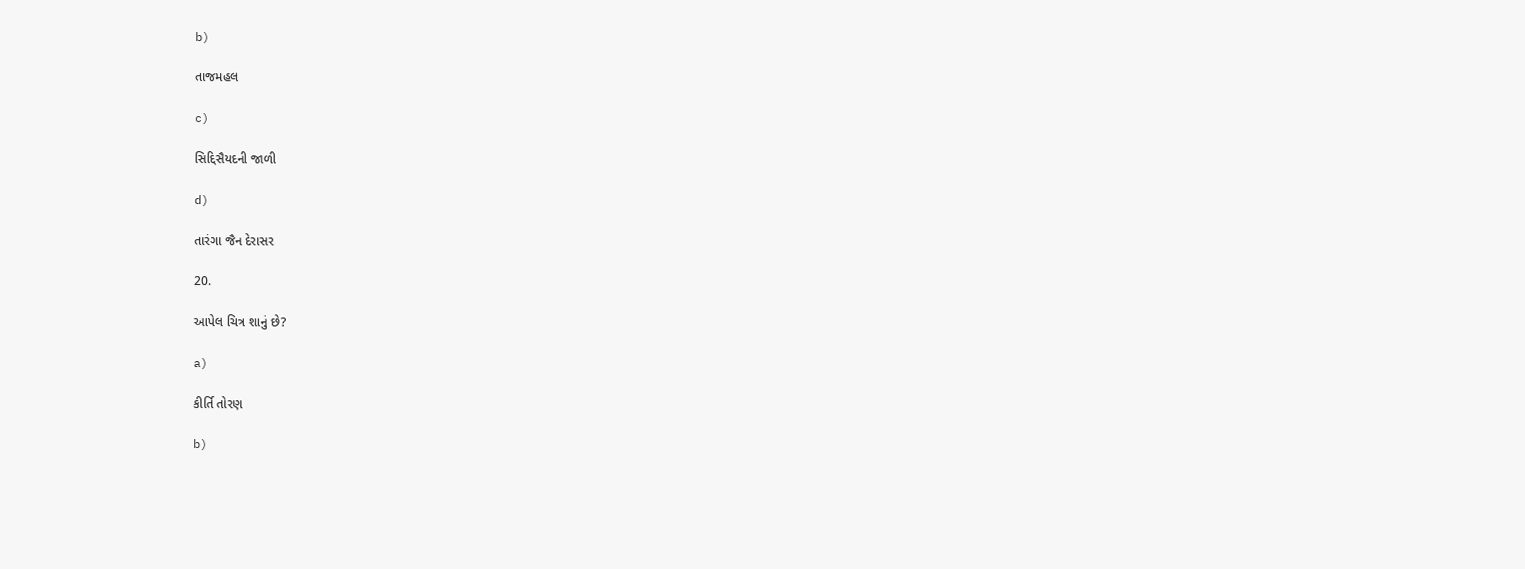b)

તાજમહલ

c)

સિદ્દિસૈયદની જાળી

d)

તારંગા જૈન દેરાસર

20.

આપેલ ચિત્ર શાનું છે?

a)

કીર્તિ તોરણ

b)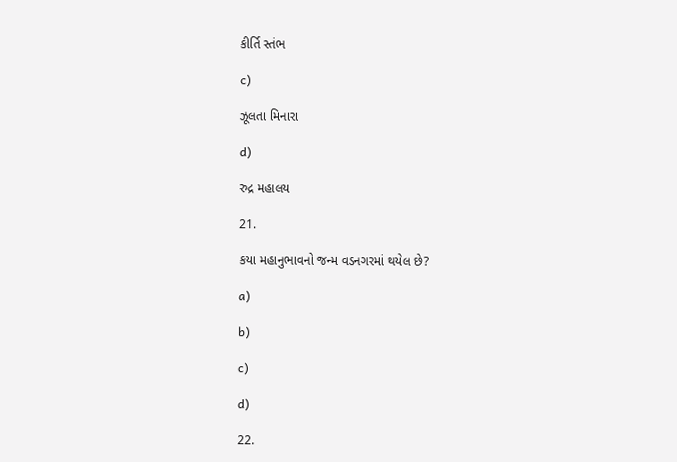કીર્તિ સ્તંભ

c)

ઝૂલતા મિનારા

d)

રુદ્ર મહાલય

21.

કયા મહાનુભાવનો જન્મ વડનગરમાં થયેલ છે?

a)

b)

c)

d)

22.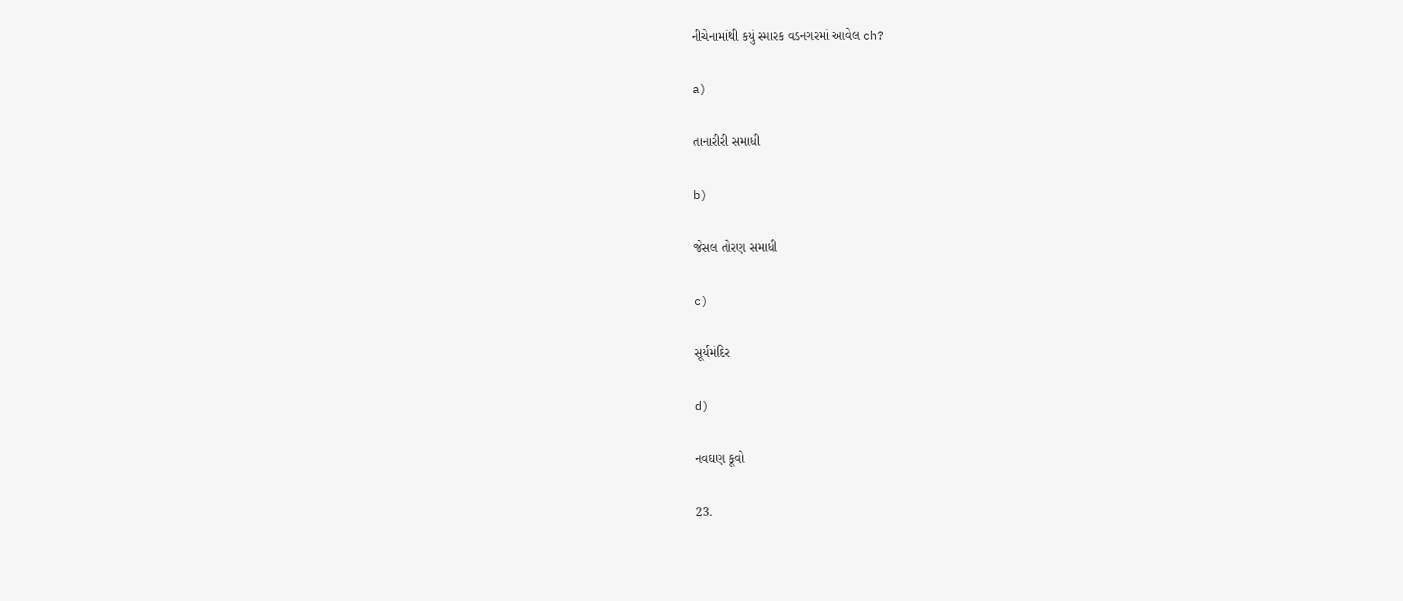નીચેનામાંથી કયું સ્મારક વડનગરમાં આવેલ ch?

a)

તાનારીરી સમાધી

b)

જેસલ તોરણ સમાધી

c)

સૂર્યમંદિર

d)

નવઘણ કૂવો

23.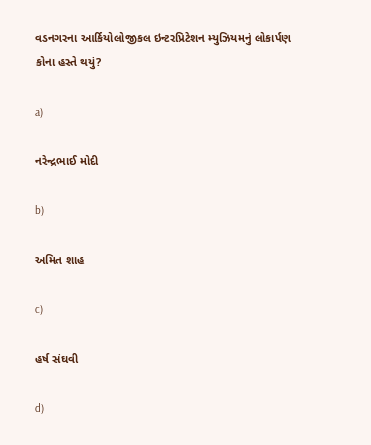વડનગરના આર્કિયોલોજીકલ ઇન્ટરપ્રિટેશન મ્યુઝિયમનું લોકાર્પણ કોના હસ્તે થયું?

a)

નરેન્દ્રભાઈ મોદી

b)

અમિત શાહ

c)

હર્ષ સંઘવી

d)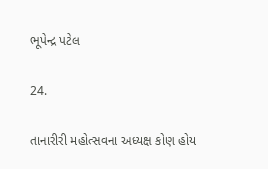ભૂપેન્દ્ર પટેલ

24.

તાનારીરી મહોત્સવના અધ્યક્ષ કોણ હોય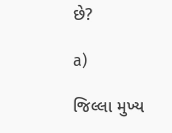છે?

a)

જિલ્લા મુખ્ય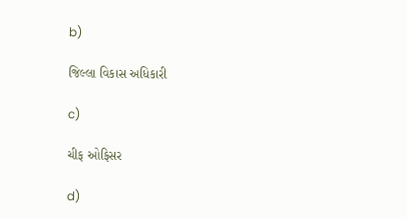b)

જિલ્લા વિકાસ અધિકારી

c)

ચીફ ઓફિસર

d)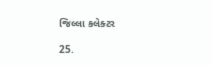જિલ્લા કલેક્ટર

25.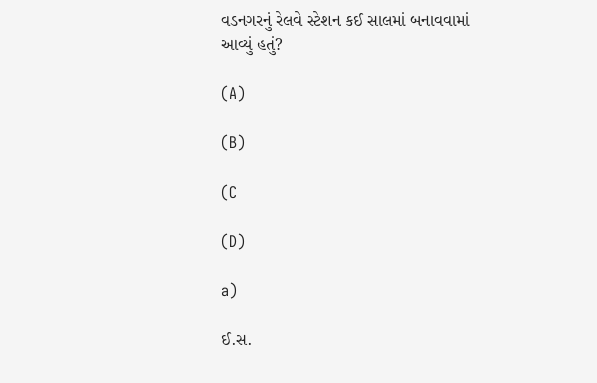વડનગરનું રેલવે સ્ટેશન કઈ સાલમાં બનાવવામાં આવ્યું હતું?

(A)

(B)

(C

(D)

a)

ઈ.સ.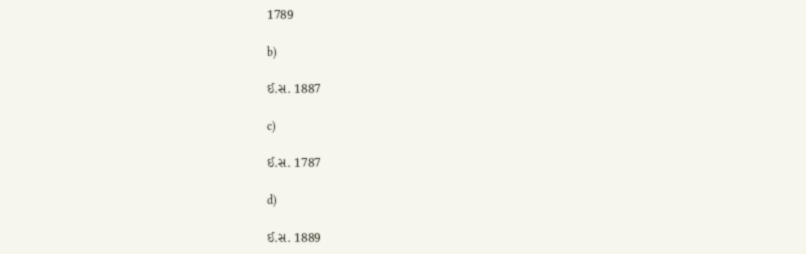1789

b)

ઈ.સ. 1887

c)

ઈ.સ. 1787

d)

ઈ.સ. 1889